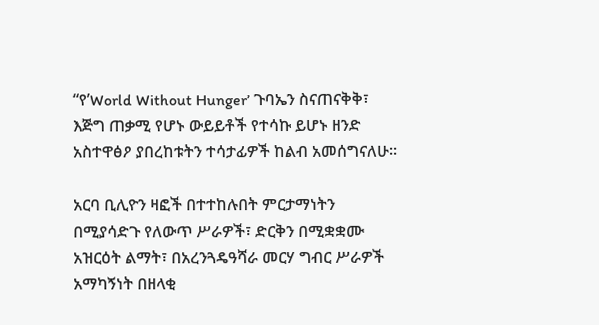“የ’World Without Hunger’ ጉባኤን ስናጠናቅቅ፣ እጅግ ጠቃሚ የሆኑ ውይይቶች የተሳኩ ይሆኑ ዘንድ አስተዋፅዖ ያበረከቱትን ተሳታፊዎች ከልብ አመሰግናለሁ።

አርባ ቢሊዮን ዛፎች በተተከሉበት ምርታማነትን በሚያሳድጉ የለውጥ ሥራዎች፣ ድርቅን በሚቋቋሙ አዝርዕት ልማት፣ በአረንጓዴዓሻራ መርሃ ግብር ሥራዎች አማካኝነት በዘላቂ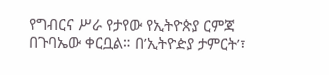የግብርና ሥራ የታየው የኢትዮጵያ ርምጃ በጉባኤው ቀርቧል። በ’ኢትዮዽያ ታምርት’፣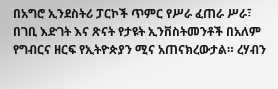በአግሮ ኢንደስትሪ ፓርኮች ጥምር የሥራ ፈጠራ ሥራ፣ በገቢ እድገት እና ጽናት የታዩት ኢንቨስትመንቶች በአለም የግብርና ዘርፍ የኢትዮጵያን ሚና አጠናክረውታል። ረሃብን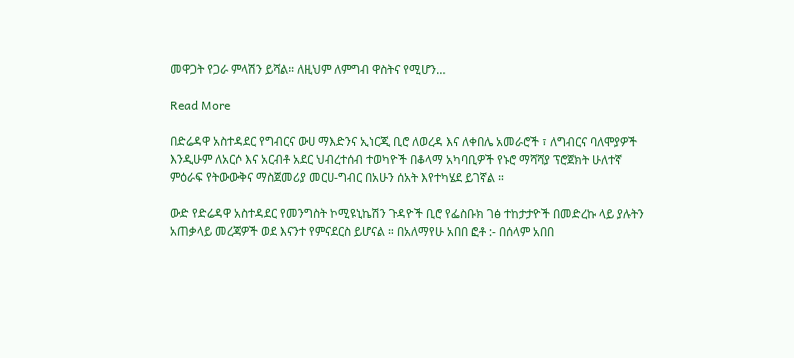መዋጋት የጋራ ምላሽን ይሻል። ለዚህም ለምግብ ዋስትና የሚሆን…

Read More

በድሬዳዋ አስተዳደር የግብርና ውሀ ማእድንና ኢነርጂ ቢሮ ለወረዳ እና ለቀበሌ አመራሮች ፣ ለግብርና ባለሞያዎች እንዲሁም ለአርሶ እና አርብቶ አደር ህብረተሰብ ተወካዮች በቆላማ አካባቢዎች የኑሮ ማሻሻያ ፕሮጀክት ሁለተኛ ምዕራፍ የትውውቅና ማስጀመሪያ መርሀ-ግብር በአሁን ሰአት እየተካሄደ ይገኛል ።

ውድ የድሬዳዋ አስተዳደር የመንግስት ኮሚዩኒኬሽን ጉዳዮች ቢሮ የፌስቡክ ገፅ ተከታታዮች በመድረኩ ላይ ያሉትን አጠቃላይ መረጃዎች ወደ እናንተ የምናደርስ ይሆናል ። በአለማየሁ አበበ ፎቶ :- በሰላም አበበ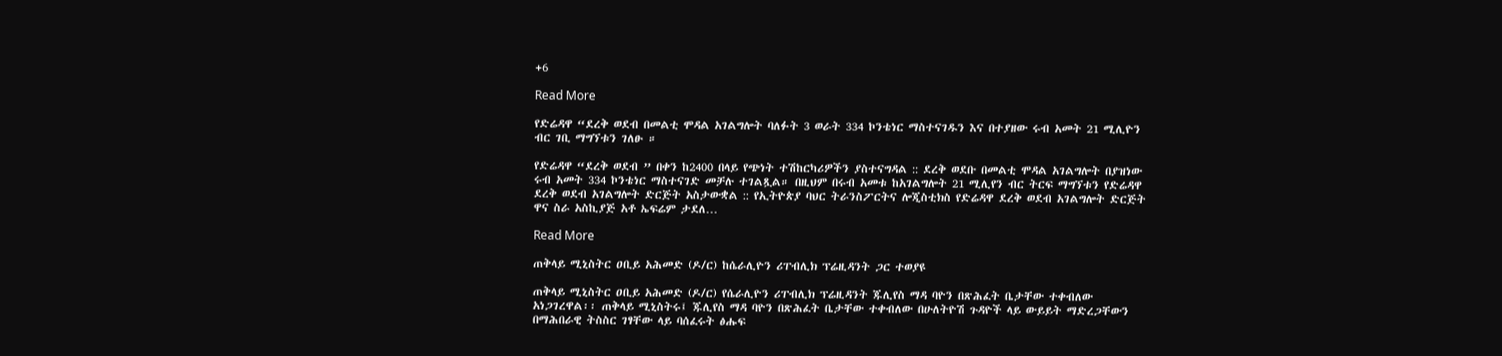+6

Read More

የድሬዳዋ “ደረቅ ወደብ በመልቲ ሞዳል አገልግሎት ባለፉት 3 ወራት 334 ኮንቴነር ማስተናገዱን እና በተያዘው ሩብ አመት 21 ሚሊዮን ብር ገቢ ማግኘቱን ገለፁ ።

የድሬዳዋ “ደረቅ ወደብ ” በቀን ከ2400 በላይ የጭነት ተሽከርካሪዎችን ያስተናግዳል :: ደረቅ ወደቡ በመልቲ ሞዳል አገልግሎት በያዝነው ሩብ አመት 334 ኮንቴነር ማስተናገድ መቻሉ ተገልጿል። በዚህም በሩብ አመቱ ከአገልግሎት 21 ሚሊየን ብር ትርፍ ማግኘቱን የድሬዳዋ ደረቅ ወደብ አገልግሎት ድርጅት አስታውቋል :: የኢትዮጵያ ባህር ትራንስፖርትና ሎጂስቲክስ የድሬዳዋ ደረቅ ወደብ አገልግሎት ድርጅት ዋና ስራ አስኪያጅ አቶ ኤፍሬም ታደለ…

Read More

ጠቅላይ ሚኒስትር ዐቢይ አሕመድ (ዶ/ር) ከሴራሊዮን ሪፐብሊክ ፕሬዚዳንት ጋር ተወያዩ

ጠቅላይ ሚኒስትር ዐቢይ አሕመድ (ዶ/ር) የሴራሊዮን ሪፐብሊክ ፕሬዚዳንት ጁሊየስ ማዳ ባዮን በጽሕፈት ቤታቸው ተቀብለው አነጋገረዋል፡፡ ጠቅላይ ሚኒስትሩ፤ ጁሊየስ ማዳ ባዮን በጽሕፈት ቤታቸው ተቀብለው በሁለትዮሽ ጉዳዮች ላይ ውይይት ማድረጋቸውን በማሕበራዊ ትስስር ገፃቸው ላይ ባሰፈሩት ፅሑፍ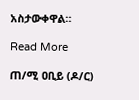አስታውቀዋል።

Read More

ጠ/ሚ ዐቢይ (ዶ/ር)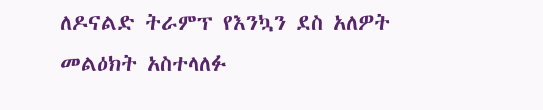ለዶናልድ ትራምፕ የእንኳን ደስ አለዎት መልዕክት አስተላለፉ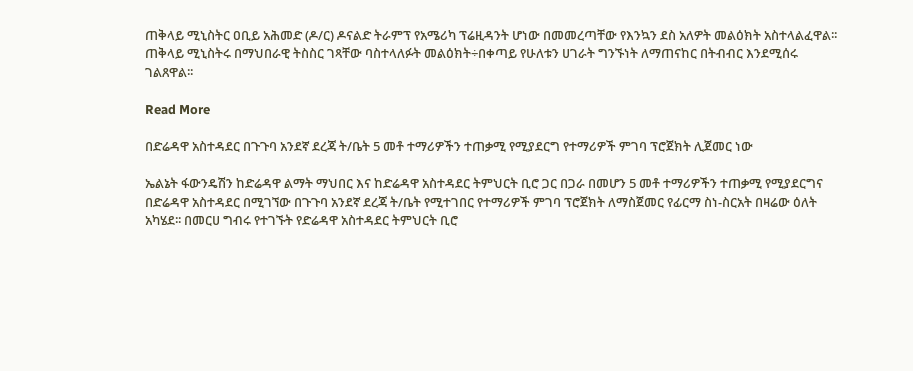ጠቅላይ ሚኒስትር ዐቢይ አሕመድ (ዶ/ር) ዶናልድ ትራምፕ የአሜሪካ ፕሬዚዳንት ሆነው በመመረጣቸው የእንኳን ደስ አለዎት መልዕክት አስተላልፈዋል፡፡ ጠቅላይ ሚኒስትሩ በማህበራዊ ትስስር ገጻቸው ባስተላለፉት መልዕክት÷በቀጣይ የሁለቱን ሀገራት ግንኙነት ለማጠናከር በትብብር እንደሚሰሩ ገልጸዋል፡፡

Read More

በድሬዳዋ አስተዳደር በጉጉባ አንደኛ ደረጃ ት/ቤት 5 መቶ ተማሪዎችን ተጠቃሚ የሚያደርግ የተማሪዎች ምገባ ፕሮጀክት ሊጀመር ነው

ኤልኔት ፋውንዴሽን ከድሬዳዋ ልማት ማህበር እና ከድሬዳዋ አስተዳደር ትምህርት ቢሮ ጋር በጋራ በመሆን 5 መቶ ተማሪዎችን ተጠቃሚ የሚያደርግና በድሬዳዋ አስተዳደር በሚገኘው በጉጉባ አንደኛ ደረጃ ት/ቤት የሚተገበር የተማሪዎች ምገባ ፕሮጀክት ለማስጀመር የፊርማ ስነ-ስርአት በዛሬው ዕለት አካሄደ፡፡ በመርሀ ግብሩ የተገኙት የድሬዳዋ አስተዳደር ትምህርት ቢሮ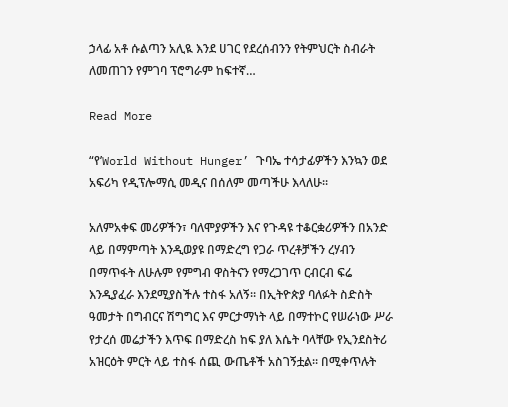ኃላፊ አቶ ሱልጣን አሊዪ እንደ ሀገር የደረሰብንን የትምህርት ስብራት ለመጠገን የምገባ ፕሮግራም ከፍተኛ…

Read More

“የ’World Without Hunger’ ጉባኤ ተሳታፊዎችን እንኳን ወደ አፍሪካ የዲፕሎማሲ መዲና በሰለም መጣችሁ እላለሁ።

አለምአቀፍ መሪዎችን፣ ባለሞያዎችን እና የጉዳዩ ተቆርቋሪዎችን በአንድ ላይ በማምጣት እንዲወያዩ በማድረግ የጋራ ጥረቶቻችን ረሃብን በማጥፋት ለሁሉም የምግብ ዋስትናን የማረጋገጥ ርብርብ ፍሬ እንዲያፈራ እንደሚያስችሉ ተስፋ አለኝ። በኢትዮጵያ ባለፉት ስድስት ዓመታት በግብርና ሽግግር እና ምርታማነት ላይ በማተኮር የሠራነው ሥራ የታረሰ መሬታችን እጥፍ በማድረስ ከፍ ያለ እሴት ባላቸው የኢንደስትሪ አዝርዕት ምርት ላይ ተስፋ ሰጪ ውጤቶች አስገኝቷል። በሚቀጥሉት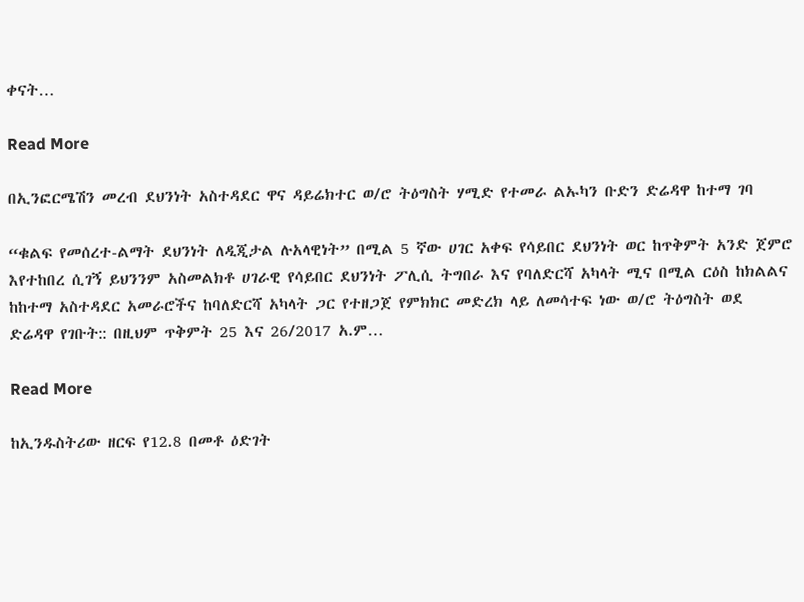ቀናት…

Read More

በኢንፎርሜሽን መረብ ደህንነት አስተዳደር ዋና ዳይሬክተር ወ/ሮ ትዕግስት ሃሚድ የተመራ ልኡካን ቡድን ድሬዳዋ ከተማ ገባ

“ቁልፍ የመሰረተ-ልማት ደህንነት ለዲጂታል ሉአላዊነት” በሚል 5 ኛው ሀገር አቀፍ የሳይበር ደህንነት ወር ከጥቅምት አንድ ጀምሮ እየተከበረ ሲገኝ ይህንንም አስመልክቶ ሀገራዊ የሳይበር ደህንነት ፖሊሲ ትግበራ እና የባለድርሻ አካላት ሚና በሚል ርዕስ ከክልልና ከከተማ አስተዳደር አመራሮችና ከባለድርሻ አካላት ጋር የተዘጋጀ የምክክር መድረክ ላይ ለመሳተፍ ነው ወ/ሮ ትዕግስት ወደ ድሬዳዋ የገቡት:: በዚህም ጥቅምት 25 እና 26/2017 አ.ም…

Read More

ከኢንዱስትሪው ዘርፍ የ12.8 በመቶ ዕድገት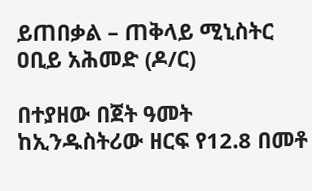ይጠበቃል – ጠቅላይ ሚኒስትር ዐቢይ አሕመድ (ዶ/ር)

በተያዘው በጀት ዓመት ከኢንዱስትሪው ዘርፍ የ12.8 በመቶ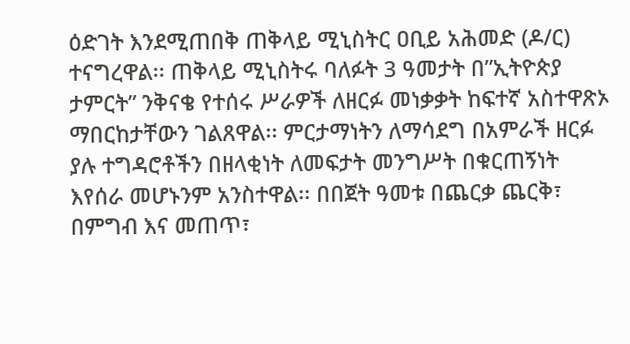ዕድገት እንደሚጠበቅ ጠቅላይ ሚኒስትር ዐቢይ አሕመድ (ዶ/ር) ተናግረዋል፡፡ ጠቅላይ ሚኒስትሩ ባለፉት 3 ዓመታት በ”ኢትዮጵያ ታምርት” ንቅናቄ የተሰሩ ሥራዎች ለዘርፉ መነቃቃት ከፍተኛ አስተዋጽኦ ማበርከታቸውን ገልጸዋል፡፡ ምርታማነትን ለማሳደግ በአምራች ዘርፉ ያሉ ተግዳሮቶችን በዘላቂነት ለመፍታት መንግሥት በቁርጠኝነት እየሰራ መሆኑንም አንስተዋል፡፡ በበጀት ዓመቱ በጨርቃ ጨርቅ፣ በምግብ እና መጠጥ፣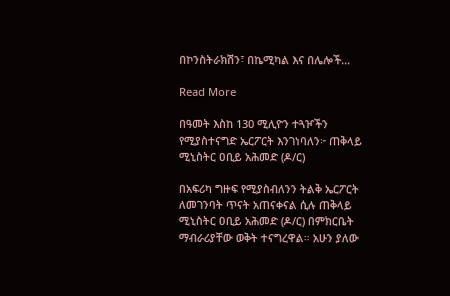በኮንስትራክሽን፣ በኬሚካል እና በሌሎች…

Read More

በዓመት እስከ 130 ሚሊዮን ተጓዦችን የሚያስተናግድ ኤርፖርት እንገነባለን፦ ጠቅላይ ሚኒስትር ዐቢይ አሕመድ (ዶ/ር)

በአፍሪካ ግዙፍ የሚያስብለንን ትልቅ ኤርፖርት ለመገንባት ጥናት አጠናቀናል ሲሉ ጠቅላይ ሚኒስትር ዐቢይ አሕመድ (ዶ/ር) በምክርቤት ማብራሪያቸው ወቅት ተናግረዋል። አሁን ያለው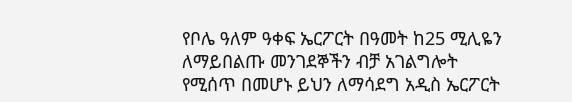የቦሌ ዓለም ዓቀፍ ኤርፖርት በዓመት ከ25 ሚሊዬን ለማይበልጡ መንገደኞችን ብቻ አገልግሎት የሚሰጥ በመሆኑ ይህን ለማሳደግ አዲስ ኤርፖርት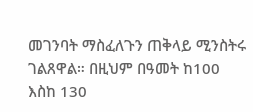መገንባት ማስፈለጉን ጠቅላይ ሚንስትሩ ገልጸዋል። በዚህም በዓመት ከ100 እስከ 130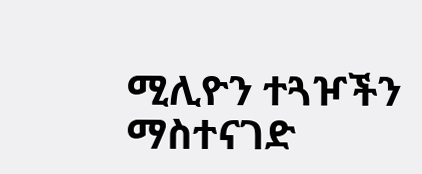ሚሊዮን ተጓዦችን ማስተናገድ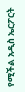የሚችል አዲስ ኤርፖርት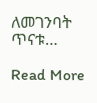ለመገንባት ጥናቱ…

Read More